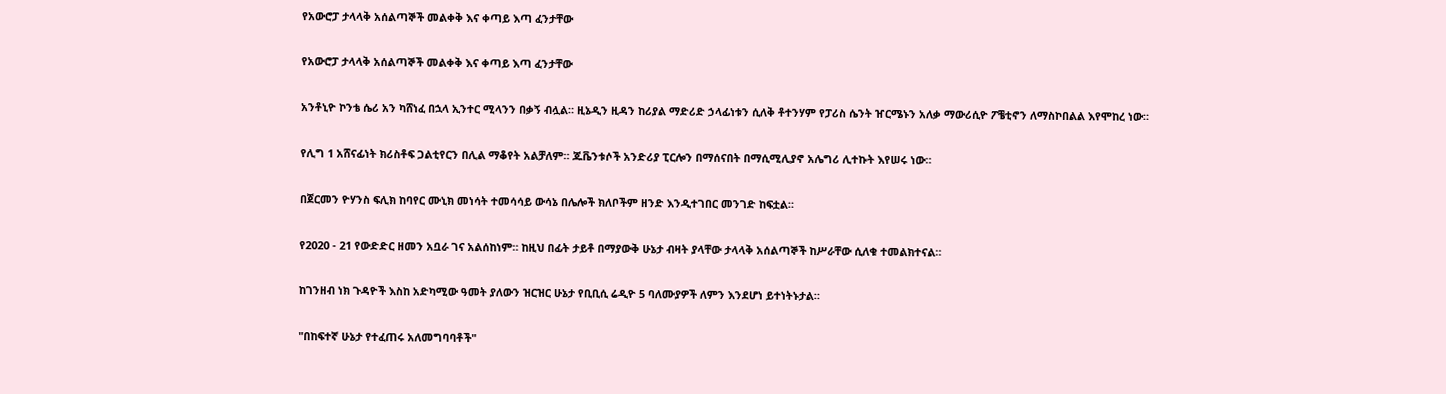የአውሮፓ ታላላቅ አሰልጣኞች መልቀቅ እና ቀጣይ እጣ ፈንታቸው

የአውሮፓ ታላላቅ አሰልጣኞች መልቀቅ እና ቀጣይ እጣ ፈንታቸው

አንቶኒዮ ኮንቴ ሴሪ አን ካሸነፈ በኋላ ኢንተር ሚላንን በቃኝ ብሏል። ዚኔዲን ዚዳን ከሪያል ማድሪድ ኃላፊነቱን ሲለቅ ቶተንሃም የፓሪስ ሴንት ዠርሜኑን አለቃ ማውሪሲዮ ፖቼቲኖን ለማስኮበልል እየሞከረ ነው።

የሊግ 1 አሸናፊነት ክሪስቶፍ ጋልቲየርን በሊል ማቆየት አልቻለም። ጁቬንቱሶች አንድሪያ ፒርሎን በማሰናበት በማሲሚሊያኖ አሌግሪ ሊተኩት እየሠሩ ነው።

በጀርመን ዮሃንስ ፍሊክ ከባየር ሙኒክ መነሳት ተመሳሳይ ውሳኔ በሌሎች ክለቦችም ዘንድ እንዲተገበር መንገድ ከፍቷል።

የ2020 - 21 የውድድር ዘመን አቧራ ገና አልሰከነም። ከዚህ በፊት ታይቶ በማያውቅ ሁኔታ ብዛት ያላቸው ታላላቅ አሰልጣኞች ከሥራቸው ሲለቁ ተመልክተናል።

ከገንዘብ ነክ ጉዳዮች እስከ አድካሚው ዓመት ያለውን ዝርዝር ሁኔታ የቢቢሲ ሬዲዮ 5 ባለሙያዎች ለምን እንደሆነ ይተነትኑታል።

"በከፍተኛ ሁኔታ የተፈጠሩ አለመግባባቶች"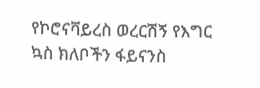የኮሮናቫይረስ ወረርሽኝ የእግር ኳስ ክለቦችን ፋይናንስ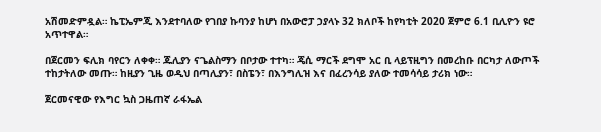አሽመድምዷል። ኬፒኤምጂ እንደተባለው የገበያ ኩባንያ ከሆነ በአውሮፓ ኃያላኑ 32 ክለቦች ከየካቲት 2020 ጀምሮ 6.1 ቢሊዮን ዩሮ አጥተዋል።

በጀርመን ፍሊክ ባየርን ለቀቀ። ጁሊያን ናጌልስማን በቦታው ተተካ። ጄሲ ማርች ደግሞ አር ቢ ላይፕዚግን በመረከቡ በርካታ ለውጦች ተከታትለው መጡ። ከዚያን ጊዜ ወዲህ በጣሊያን፣ በስፔን፣ በእንግሊዝ እና በፈረንሳይ ያለው ተመሳሳይ ታሪክ ነው።

ጀርመናዊው የእግር ኳስ ጋዜጠኛ ራፋኤል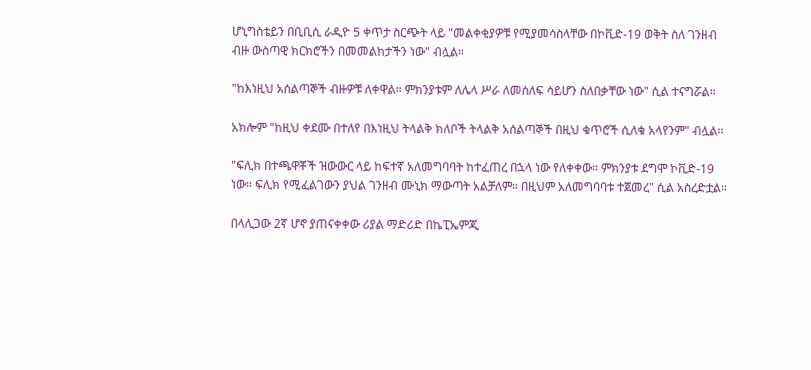ሆኒግስቴይን በቢቢሲ ራዲዮ 5 ቀጥታ ስርጭት ላይ "መልቀቂያዎቹ የሚያመሳስላቸው በኮቪድ-19 ወቅት ስለ ገንዘብ ብዙ ውስጣዊ ክርክሮችን በመመልከታችን ነው" ብሏል።

"ከእነዚህ አሰልጣኞች ብዙዎቹ ለቀዋል። ምክንያቱም ለሌላ ሥራ ለመሰለፍ ሳይሆን ስለበቃቸው ነው" ሲል ተናግሯል።

አክሎም "ከዚህ ቀደሙ በተለየ በእነዚህ ትላልቅ ክለቦች ትላልቅ አሰልጣኞች በዚህ ቁጥሮች ሲለቁ አላየንም" ብሏል።

"ፍሊክ በተጫዋቾች ዝውውር ላይ ከፍተኛ አለመግባባት ከተፈጠረ በኋላ ነው የለቀቀው። ምክንያቱ ደግሞ ኮቪድ-19 ነው። ፍሊክ የሚፈልገውን ያህል ገንዘብ ሙኒክ ማውጣት አልቻለም። በዚህም አለመግባባቱ ተጀመረ" ሲል አስረድቷል።

በላሊጋው 2ኛ ሆኖ ያጠናቀቀው ሪያል ማድሪድ በኬፒኤምጂ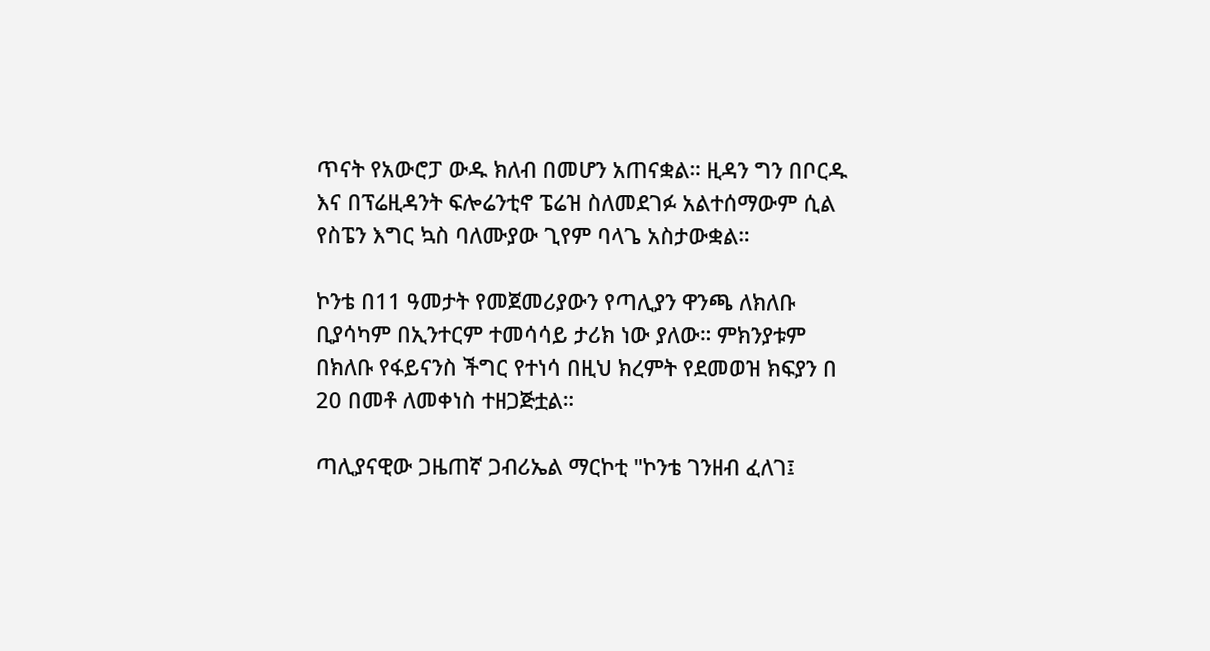ጥናት የአውሮፓ ውዱ ክለብ በመሆን አጠናቋል። ዚዳን ግን በቦርዱ እና በፕሬዚዳንት ፍሎሬንቲኖ ፔሬዝ ስለመደገፉ አልተሰማውም ሲል የስፔን እግር ኳስ ባለሙያው ጊየም ባላጌ አስታውቋል።

ኮንቴ በ11 ዓመታት የመጀመሪያውን የጣሊያን ዋንጫ ለክለቡ ቢያሳካም በኢንተርም ተመሳሳይ ታሪክ ነው ያለው። ምክንያቱም በክለቡ የፋይናንስ ችግር የተነሳ በዚህ ክረምት የደመወዝ ክፍያን በ 20 በመቶ ለመቀነስ ተዘጋጅቷል።

ጣሊያናዊው ጋዜጠኛ ጋብሪኤል ማርኮቲ "ኮንቴ ገንዘብ ፈለገ፤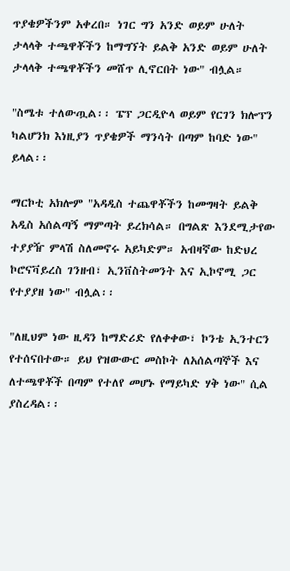ጥያቄዎችንም አቀረበ። ነገር ግን አንድ ወይም ሁለት ታላላቅ ተጫዋቾችን ከማግኘት ይልቅ አንድ ወይም ሁለት ታላላቅ ተጫዋቾችን መሸጥ ሊኖርበት ነው" ብሏል።

"ስሜቱ ተለውጧል፡፡ ፔፕ ጋርዲዮላ ወይም የርገን ክሎፕን ካልሆንክ እነዚያን ጥያቄዎች ማንሳት በጣም ከባድ ነው" ይላል፡፡

ማርኮቲ አክሎም "አዳዲስ ተጨዋቾችን ከመግዛት ይልቅ አዲስ አሰልጣኝ ማምጣት ይረክሳል። በግልጽ እንደሚታየው ተያያዥ ምላሽ ስለመኖሩ አይካድም። አብዛኛው ከድህረ ኮሮናቫይረስ ገንዘብ፣ ኢንቨስትመንት እና ኢኮኖሚ ጋር የተያያዘ ነው" ብሏል፡፡

"ለዚህም ነው ዚዳን ከማድሪድ የለቀቀው፣ ኮንቴ ኢንተርን የተሰናበተው። ይህ የዝውውር መስኮት ለአሰልጣኞች እና ለተጫዋቾች በጣም የተለየ መሆኑ የማይካድ ሃቅ ነው" ሲል ያስረዳል፡፡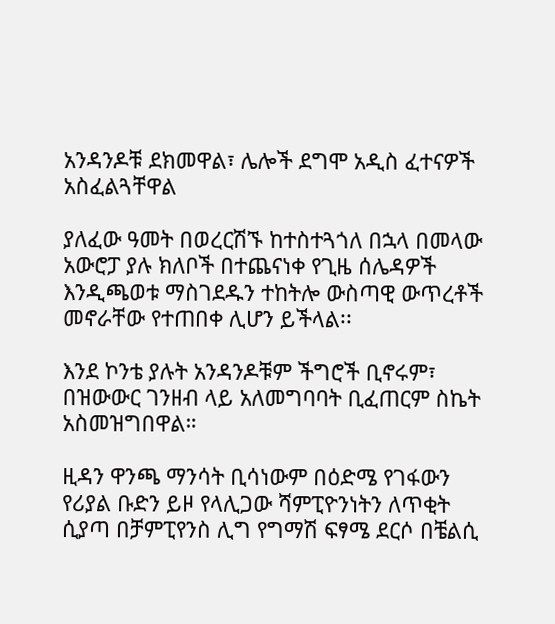አንዳንዶቹ ደክመዋል፣ ሌሎች ደግሞ አዲስ ፈተናዎች አስፈልጓቸዋል

ያለፈው ዓመት በወረርሽኙ ከተስተጓጎለ በኋላ በመላው አውሮፓ ያሉ ክለቦች በተጨናነቀ የጊዜ ሰሌዳዎች እንዲጫወቱ ማስገደዱን ተከትሎ ውስጣዊ ውጥረቶች መኖራቸው የተጠበቀ ሊሆን ይችላል፡፡

እንደ ኮንቴ ያሉት አንዳንዶቹም ችግሮች ቢኖሩም፣ በዝውውር ገንዘብ ላይ አለመግባባት ቢፈጠርም ስኬት አስመዝግበዋል።

ዚዳን ዋንጫ ማንሳት ቢሳነውም በዕድሜ የገፋውን የሪያል ቡድን ይዞ የላሊጋው ሻምፒዮንነትን ለጥቂት ሲያጣ በቻምፒየንስ ሊግ የግማሽ ፍፃሜ ደርሶ በቼልሲ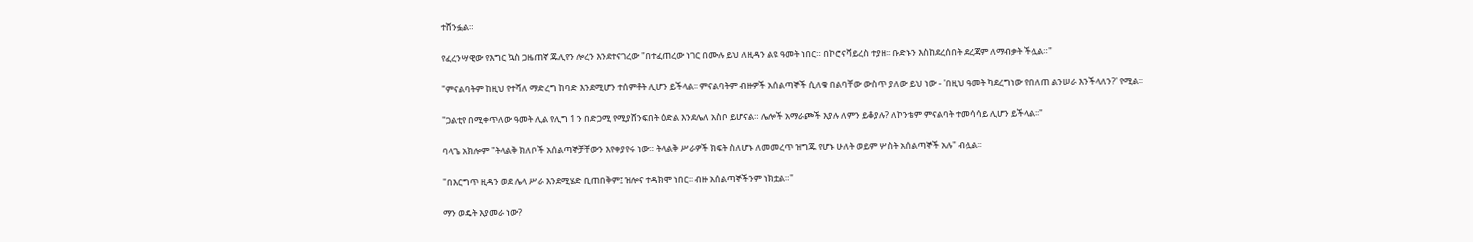ተሸንፏል።

የፈረንሣዊው የእግር ኳስ ጋዜጠኛ ጁሊየን ሎረን እንደተናገረው "በተፈጠረው ነገር በሙሉ ይህ ለዚዳን ልዩ ዓመት ነበር። በኮሮናቫይረስ ተያዘ፡፡ ቡድኑን እስከደረሰበት ደረጃም ለማብቃት ችሏል።"

"ምናልባትም ከዚህ የተሻለ ማድረግ ከባድ እንደሚሆን ተሰምቶት ሊሆን ይችላል፡፡ ምናልባትም ብዙዎች አሰልጣኞች ሲለቁ በልባቸው ውስጥ ያለው ይህ ነው - 'በዚህ ዓመት ካደረግነው የበለጠ ልንሠራ እንችላለን?' የሚል፡፡

"ጋልቲየ በሚቀጥለው ዓመት ሊል የሊግ 1 ን በድጋሚ የሚያሸንፍበት ዕድል እንደሌለ አስቦ ይሆናል። ሌሎች አማራጮች እያሉ ለምን ይቆያሉ? ለኮንቴም ምናልባት ተመሳሳይ ሊሆን ይችላል፡፡"

ባላጌ አክሎም "ትላልቅ ክለቦች አሰልጣኞቻቸውን እየቀያየሩ ነው። ትላልቅ ሥራዎች ክፍት ስለሆኑ ለመመረጥ ዝግጁ የሆኑ ሁለት ወይም ሦስት አሰልጣኞች አሉ" ብሏል፡፡

"በእርግጥ ዚዳን ወደ ሌላ ሥራ እንደሚሄድ ቢጠበቅም፤ ዝሎና ተዳክሞ ነበር፡፡ ብዙ አሰልጣኞችንም ነክቷል።"

ማን ወዴት እያመራ ነው?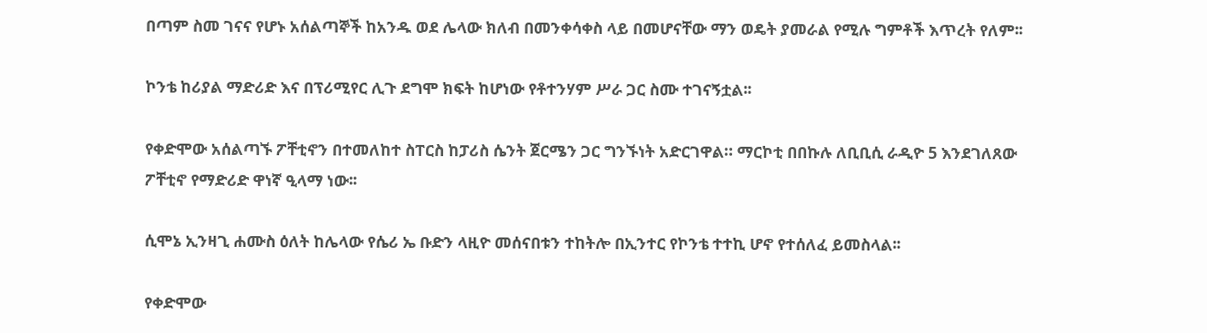በጣም ስመ ገናና የሆኑ አሰልጣኞች ከአንዱ ወደ ሌላው ክለብ በመንቀሳቀስ ላይ በመሆናቸው ማን ወዴት ያመራል የሚሉ ግምቶች እጥረት የለም፡፡

ኮንቴ ከሪያል ማድሪድ እና በፕሪሚየር ሊጉ ደግሞ ክፍት ከሆነው የቶተንሃም ሥራ ጋር ስሙ ተገናኝቷል፡፡

የቀድሞው አሰልጣኙ ፖቸቲኖን በተመለከተ ስፐርስ ከፓሪስ ሴንት ጀርሜን ጋር ግንኙነት አድርገዋል። ማርኮቲ በበኩሉ ለቢቢሲ ራዲዮ 5 እንደገለጸው ፖቸቲኖ የማድሪድ ዋነኛ ዒላማ ነው፡፡

ሲሞኔ ኢንዛጊ ሐሙስ ዕለት ከሌላው የሴሪ ኤ ቡድን ላዚዮ መሰናበቱን ተከትሎ በኢንተር የኮንቴ ተተኪ ሆኖ የተሰለፈ ይመስላል፡፡

የቀድሞው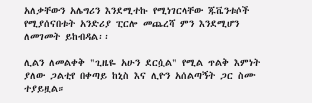አለቃቸውን አሌግሪን እንደሚተኩ የሚነገርላቸው ጁቬንቱሶች የሚያሰናበቱት አንድሪያ ፒርሎ መጨረሻ ምን እንደሚሆን ለመገመት ይከብዳል፡፡

ሊልን ለመልቀቅ "ጊዜዬ አሁን ደርሷል" የሚል ጥልቅ እምነት ያለው ጋልቲየ በቀጣይ ከኒስ እና ሊዮን አሰልጣኝት ጋር ስሙ ተያይዟል።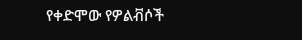የቀድሞው የዎልቭሶች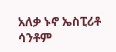አለቃ ኑኖ ኤስፒሪቶ ሳንቶም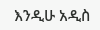እንዲሁ አዲስ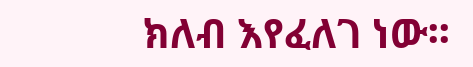ክለብ እየፈለገ ነው፡፡